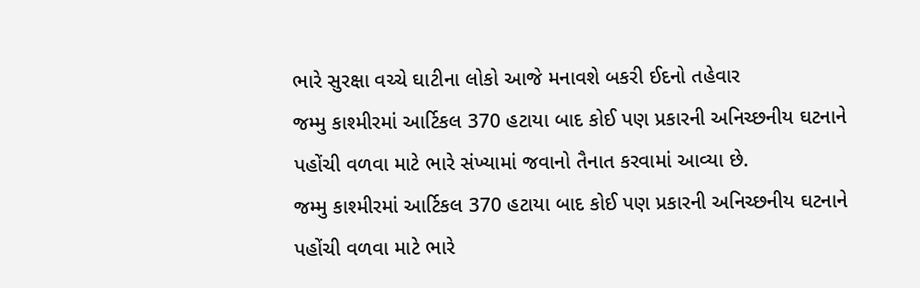ભારે સુરક્ષા વચ્ચે ઘાટીના લોકો આજે મનાવશે બકરી ઈદનો તહેવાર
જમ્મુ કાશ્મીરમાં આર્ટિકલ 370 હટાયા બાદ કોઈ પણ પ્રકારની અનિચ્છનીય ઘટનાને પહોંચી વળવા માટે ભારે સંખ્યામાં જવાનો તૈનાત કરવામાં આવ્યા છે.
જમ્મુ કાશ્મીરમાં આર્ટિકલ 370 હટાયા બાદ કોઈ પણ પ્રકારની અનિચ્છનીય ઘટનાને પહોંચી વળવા માટે ભારે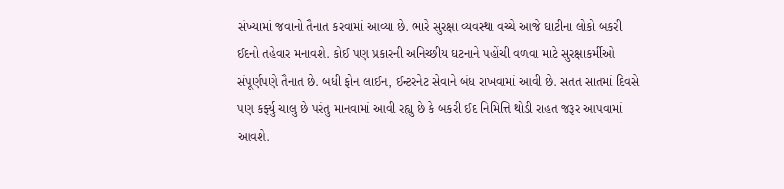સંખ્યામાં જવાનો તૈનાત કરવામાં આવ્યા છે. ભારે સુરક્ષા વ્યવસ્થા વચ્ચે આજે ઘાટીના લોકો બકરી ઈદનો તહેવાર મનાવશે. કોઈ પણ પ્રકારની અનિચ્છીય ઘટનાને પહોંચી વળવા માટે સુરક્ષાકર્મીઓ સંપૂર્ણપણે તૈનાત છે. બધી ફોન લાઈન, ઈન્ટરનેટ સેવાને બંધ રાખવામાં આવી છે. સતત સાતમાં દિવસે પણ કર્ફ્યુ ચાલુ છે પરંતુ માનવામાં આવી રહ્યુ છે કે બકરી ઈદ નિમિત્તિ થોડી રાહત જરૂર આપવામાં આવશે.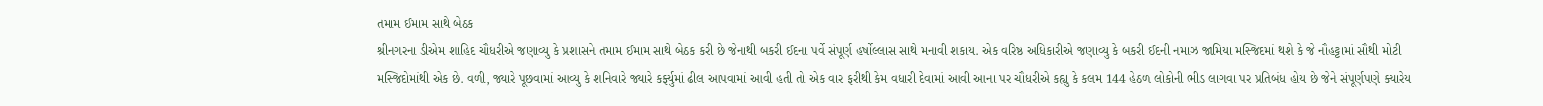તમામ ઈમામ સાથે બેઠક
શ્રીનગરના ડીએમ શાહિદ ચૌધરીએ જણાવ્યુ કે પ્રશાસને તમામ ઈમામ સાથે બેઠક કરી છે જેનાથી બકરી ઈદના પર્વે સંપૂર્ણ હર્ષોલ્લાસ સાથે મનાવી શકાય. એક વરિષ્ઠ અધિકારીએ જણાવ્યુ કે બકરી ઈદની નમાઝ જામિયા મસ્જિદમાં થશે કે જે નૌહટ્ટામાં સૌથી મોટી મસ્જિદોમાંથી એક છે. વળી, જ્યારે પૂછવામાં આવ્યુ કે શનિવારે જ્યારે કર્ફ્યુમાં ઢીલ આપવામાં આવી હતી તો એક વાર ફરીથી કેમ વધારી દેવામાં આવી આના પર ચૌધરીએ કહ્યુ કે કલમ 144 હેઠળ લોકોની ભીડ લાગવા પર પ્રતિબંધ હોય છે જેને સંપૂર્ણપણે ક્યારેય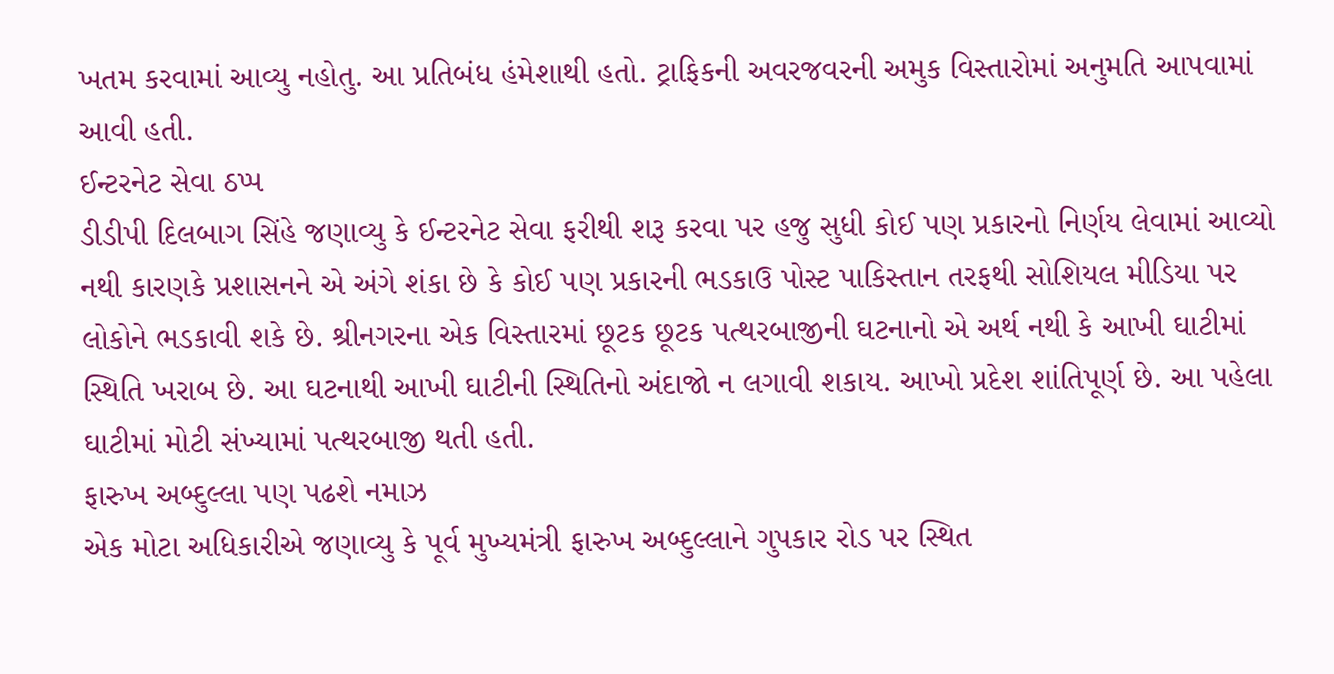ખતમ કરવામાં આવ્યુ નહોતુ. આ પ્રતિબંધ હંમેશાથી હતો. ટ્રાફિકની અવરજવરની અમુક વિસ્તારોમાં અનુમતિ આપવામાં આવી હતી.
ઈન્ટરનેટ સેવા ઠપ્પ
ડીડીપી દિલબાગ સિંહે જણાવ્યુ કે ઈન્ટરનેટ સેવા ફરીથી શરૂ કરવા પર હજુ સુધી કોઈ પણ પ્રકારનો નિર્ણય લેવામાં આવ્યો નથી કારણકે પ્રશાસનને એ અંગે શંકા છે કે કોઈ પણ પ્રકારની ભડકાઉ પોસ્ટ પાકિસ્તાન તરફથી સોશિયલ મીડિયા પર લોકોને ભડકાવી શકે છે. શ્રીનગરના એક વિસ્તારમાં છૂટક છૂટક પત્થરબાજીની ઘટનાનો એ અર્થ નથી કે આખી ઘાટીમાં સ્થિતિ ખરાબ છે. આ ઘટનાથી આખી ઘાટીની સ્થિતિનો અંદાજો ન લગાવી શકાય. આખો પ્રદેશ શાંતિપૂર્ણ છે. આ પહેલા ઘાટીમાં મોટી સંખ્યામાં પત્થરબાજી થતી હતી.
ફારુખ અબ્દુલ્લા પણ પઢશે નમાઝ
એક મોટા અધિકારીએ જણાવ્યુ કે પૂર્વ મુખ્યમંત્રી ફારુખ અબ્દુલ્લાને ગુપકાર રોડ પર સ્થિત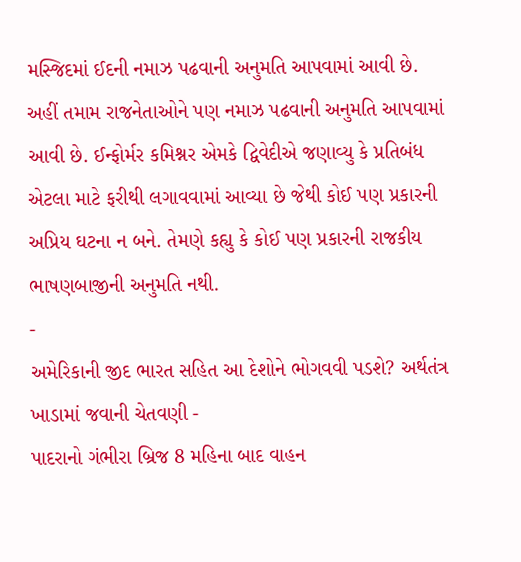મસ્જિદમાં ઈદની નમાઝ પઢવાની અનુમતિ આપવામાં આવી છે. અહીં તમામ રાજનેતાઓને પણ નમાઝ પઢવાની અનુમતિ આપવામાં આવી છે. ઈન્ફોર્મર કમિશ્નર એમકે દ્વિવેદીએ જણાવ્યુ કે પ્રતિબંધ એટલા માટે ફરીથી લગાવવામાં આવ્યા છે જેથી કોઈ પણ પ્રકારની અપ્રિય ઘટના ન બને. તેમણે કહ્યુ કે કોઈ પણ પ્રકારની રાજકીય ભાષણબાજીની અનુમતિ નથી.
-
અમેરિકાની જીદ ભારત સહિત આ દેશોને ભોગવવી પડશે? અર્થતંત્ર ખાડામાં જવાની ચેતવણી -
પાદરાનો ગંભીરા બ્રિજ 8 મહિના બાદ વાહન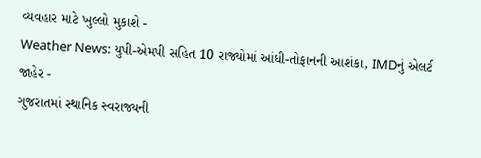વ્યવહાર માટે ખુલ્લો મુકાશે -
Weather News: યુપી-એમપી સહિત 10 રાજ્યોમાં આંધી-તોફાનની આશંકા, IMDનું એલર્ટ જાહેર -
ગુજરાતમાં સ્થાનિક સ્વરાજ્યની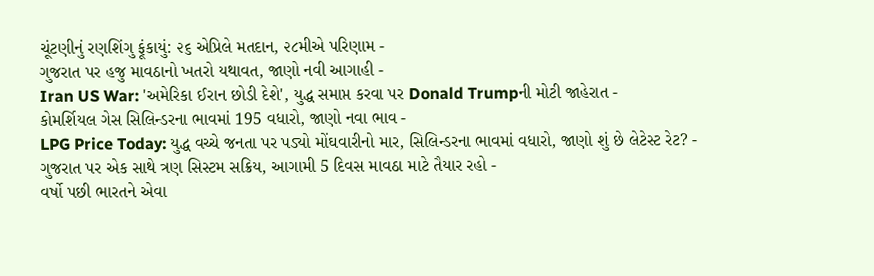ચૂંટણીનું રણશિંગુ ફૂંકાયું: ૨૬ એપ્રિલે મતદાન, ૨૮મીએ પરિણામ -
ગુજરાત પર હજુ માવઠાનો ખતરો યથાવત, જાણો નવી આગાહી -
Iran US War: 'અમેરિકા ઈરાન છોડી દેશે', યુદ્ધ સમાપ્ત કરવા પર Donald Trumpની મોટી જાહેરાત -
કોમર્શિયલ ગેસ સિલિન્ડરના ભાવમાં 195 વધારો, જાણો નવા ભાવ -
LPG Price Today: યુદ્ધ વચ્ચે જનતા પર પડ્યો મોંઘવારીનો માર, સિલિન્ડરના ભાવમાં વધારો, જાણો શું છે લેટેસ્ટ રેટ? -
ગુજરાત પર એક સાથે ત્રણ સિસ્ટમ સક્રિય, આગામી 5 દિવસ માવઠા માટે તૈયાર રહો -
વર્ષો પછી ભારતને એવા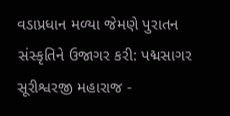વડાપ્રધાન મળ્યા જેમણે પુરાતન સંસ્કૃતિને ઉજાગર કરી: પદ્મસાગર સૂરીશ્વરજી મહારાજ -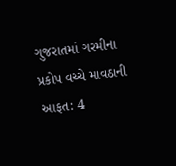ગુજરાતમાં ગરમીના પ્રકોપ વચ્ચે માવઠાની આફત: 4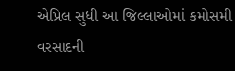એપ્રિલ સુધી આ જિલ્લાઓમાં કમોસમી વરસાદની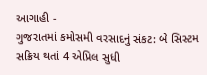આગાહી -
ગુજરાતમાં કમોસમી વરસાદનું સંકટ: બે સિસ્ટમ સક્રિય થતાં 4 એપ્રિલ સુધી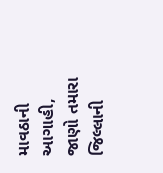માવઠાની આગાહી, જાણો તમારા જિલ્લાની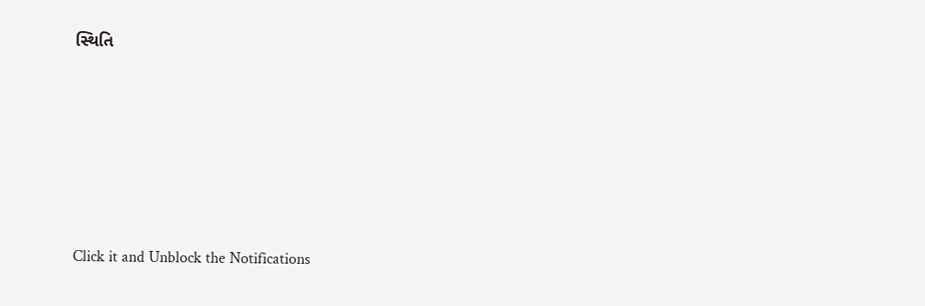સ્થિતિ










Click it and Unblock the Notifications